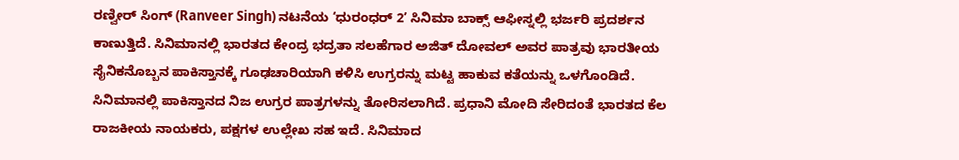ರಣ್ವೀರ್ ಸಿಂಗ್ (Ranveer Singh) ನಟನೆಯ ‘ಧುರಂಧರ್ 2’ ಸಿನಿಮಾ ಬಾಕ್ಸ್ ಆಫೀಸ್ನಲ್ಲಿ ಭರ್ಜರಿ ಪ್ರದರ್ಶನ ಕಾಣುತ್ತಿದೆ. ಸಿನಿಮಾನಲ್ಲಿ ಭಾರತದ ಕೇಂದ್ರ ಭದ್ರತಾ ಸಲಹೆಗಾರ ಅಜಿತ್ ದೋವಲ್ ಅವರ ಪಾತ್ರವು ಭಾರತೀಯ ಸೈನಿಕನೊಬ್ಬನ ಪಾಕಿಸ್ತಾನಕ್ಕೆ ಗೂಢಚಾರಿಯಾಗಿ ಕಳಿಸಿ ಉಗ್ರರನ್ನು ಮಟ್ಟ ಹಾಕುವ ಕತೆಯನ್ನು ಒಳಗೊಂಡಿದೆ. ಸಿನಿಮಾನಲ್ಲಿ ಪಾಕಿಸ್ತಾನದ ನಿಜ ಉಗ್ರರ ಪಾತ್ರಗಳನ್ನು ತೋರಿಸಲಾಗಿದೆ. ಪ್ರಧಾನಿ ಮೋದಿ ಸೇರಿದಂತೆ ಭಾರತದ ಕೆಲ ರಾಜಕೀಯ ನಾಯಕರು, ಪಕ್ಷಗಳ ಉಲ್ಲೇಖ ಸಹ ಇದೆ. ಸಿನಿಮಾದ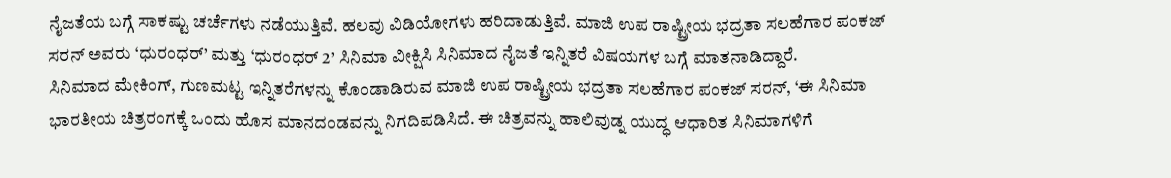ನೈಜತೆಯ ಬಗ್ಗೆ ಸಾಕಷ್ಟು ಚರ್ಚೆಗಳು ನಡೆಯುತ್ತಿವೆ. ಹಲವು ವಿಡಿಯೋಗಳು ಹರಿದಾಡುತ್ತಿವೆ. ಮಾಜಿ ಉಪ ರಾಷ್ಟ್ರೀಯ ಭದ್ರತಾ ಸಲಹೆಗಾರ ಪಂಕಜ್ ಸರನ್ ಅವರು ‘ಧುರಂಧರ್’ ಮತ್ತು ‘ಧುರಂಧರ್ 2’ ಸಿನಿಮಾ ವೀಕ್ಷಿಸಿ ಸಿನಿಮಾದ ನೈಜತೆ ಇನ್ನಿತರೆ ವಿಷಯಗಳ ಬಗ್ಗೆ ಮಾತನಾಡಿದ್ದಾರೆ.
ಸಿನಿಮಾದ ಮೇಕಿಂಗ್, ಗುಣಮಟ್ಟ ಇನ್ನಿತರೆಗಳನ್ನು ಕೊಂಡಾಡಿರುವ ಮಾಜಿ ಉಪ ರಾಷ್ಟ್ರೀಯ ಭದ್ರತಾ ಸಲಹೆಗಾರ ಪಂಕಜ್ ಸರನ್, ‘ಈ ಸಿನಿಮಾ ಭಾರತೀಯ ಚಿತ್ರರಂಗಕ್ಕೆ ಒಂದು ಹೊಸ ಮಾನದಂಡವನ್ನು ನಿಗದಿಪಡಿಸಿದೆ. ಈ ಚಿತ್ರವನ್ನು ಹಾಲಿವುಡ್ನ ಯುದ್ಧ ಆಧಾರಿತ ಸಿನಿಮಾಗಳಿಗೆ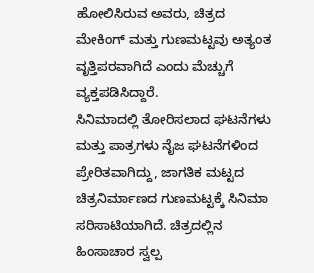ಹೋಲಿಸಿರುವ ಅವರು, ಚಿತ್ರದ ಮೇಕಿಂಗ್ ಮತ್ತು ಗುಣಮಟ್ಟವು ಅತ್ಯಂತ ವೃತ್ತಿಪರವಾಗಿದೆ ಎಂದು ಮೆಚ್ಚುಗೆ ವ್ಯಕ್ತಪಡಿಸಿದ್ದಾರೆ.
ಸಿನಿಮಾದಲ್ಲಿ ತೋರಿಸಲಾದ ಘಟನೆಗಳು ಮತ್ತು ಪಾತ್ರಗಳು ನೈಜ ಘಟನೆಗಳಿಂದ ಪ್ರೇರಿತವಾಗಿದ್ದು, ಜಾಗತಿಕ ಮಟ್ಟದ ಚಿತ್ರನಿರ್ಮಾಣದ ಗುಣಮಟ್ಟಕ್ಕೆ ಸಿನಿಮಾ ಸರಿಸಾಟಿಯಾಗಿದೆ. ಚಿತ್ರದಲ್ಲಿನ ಹಿಂಸಾಚಾರ ಸ್ವಲ್ಪ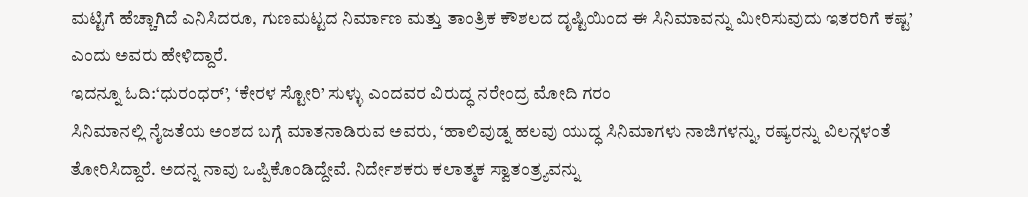ಮಟ್ಟಿಗೆ ಹೆಚ್ಚಾಗಿದೆ ಎನಿಸಿದರೂ, ಗುಣಮಟ್ಟದ ನಿರ್ಮಾಣ ಮತ್ತು ತಾಂತ್ರಿಕ ಕೌಶಲದ ದೃಷ್ಟಿಯಿಂದ ಈ ಸಿನಿಮಾವನ್ನು ಮೀರಿಸುವುದು ಇತರರಿಗೆ ಕಷ್ಟ’ ಎಂದು ಅವರು ಹೇಳಿದ್ದಾರೆ.
ಇದನ್ನೂ ಓದಿ:‘ಧುರಂಧರ್’, ‘ಕೇರಳ ಸ್ಟೋರಿ’ ಸುಳ್ಳು ಎಂದವರ ವಿರುದ್ಧ ನರೇಂದ್ರ ಮೋದಿ ಗರಂ
ಸಿನಿಮಾನಲ್ಲಿ ನೈಜತೆಯ ಅಂಶದ ಬಗ್ಗೆ ಮಾತನಾಡಿರುವ ಅವರು, ‘ಹಾಲಿವುಡ್ನ ಹಲವು ಯುದ್ಧ ಸಿನಿಮಾಗಳು ನಾಜಿಗಳನ್ನು, ರಷ್ಯರನ್ನು ವಿಲನ್ಗಳಂತೆ ತೋರಿಸಿದ್ದಾರೆ. ಅದನ್ನ ನಾವು ಒಪ್ಪಿಕೊಂಡಿದ್ದೇವೆ. ನಿರ್ದೇಶಕರು ಕಲಾತ್ಮಕ ಸ್ವಾತಂತ್ರ್ಯವನ್ನು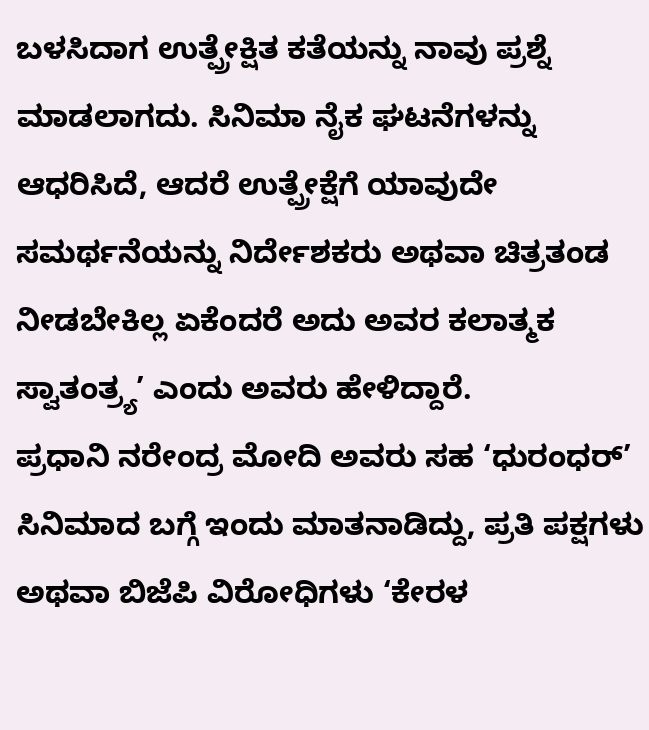ಬಳಸಿದಾಗ ಉತ್ಪ್ರೇಕ್ಷಿತ ಕತೆಯನ್ನು ನಾವು ಪ್ರಶ್ನೆ ಮಾಡಲಾಗದು. ಸಿನಿಮಾ ನೈಕ ಘಟನೆಗಳನ್ನು ಆಧರಿಸಿದೆ, ಆದರೆ ಉತ್ಪ್ರೇಕ್ಷೆಗೆ ಯಾವುದೇ ಸಮರ್ಥನೆಯನ್ನು ನಿರ್ದೇಶಕರು ಅಥವಾ ಚಿತ್ರತಂಡ ನೀಡಬೇಕಿಲ್ಲ ಏಕೆಂದರೆ ಅದು ಅವರ ಕಲಾತ್ಮಕ ಸ್ವಾತಂತ್ರ್ಯ’ ಎಂದು ಅವರು ಹೇಳಿದ್ದಾರೆ.
ಪ್ರಧಾನಿ ನರೇಂದ್ರ ಮೋದಿ ಅವರು ಸಹ ‘ಧುರಂಧರ್’ ಸಿನಿಮಾದ ಬಗ್ಗೆ ಇಂದು ಮಾತನಾಡಿದ್ದು, ಪ್ರತಿ ಪಕ್ಷಗಳು ಅಥವಾ ಬಿಜೆಪಿ ವಿರೋಧಿಗಳು ‘ಕೇರಳ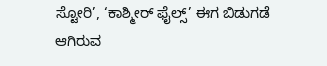ಸ್ಟೋರಿ’, ‘ಕಾಶ್ಮೀರ್ ಫೈಲ್ಸ್’ ಈಗ ಬಿಡುಗಡೆ ಆಗಿರುವ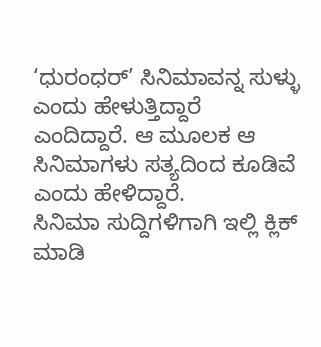‘ಧುರಂಧರ್’ ಸಿನಿಮಾವನ್ನ ಸುಳ್ಳು ಎಂದು ಹೇಳುತ್ತಿದ್ದಾರೆ ಎಂದಿದ್ದಾರೆ. ಆ ಮೂಲಕ ಆ ಸಿನಿಮಾಗಳು ಸತ್ಯದಿಂದ ಕೂಡಿವೆ ಎಂದು ಹೇಳಿದ್ದಾರೆ.
ಸಿನಿಮಾ ಸುದ್ದಿಗಳಿಗಾಗಿ ಇಲ್ಲಿ ಕ್ಲಿಕ್ ಮಾಡಿ